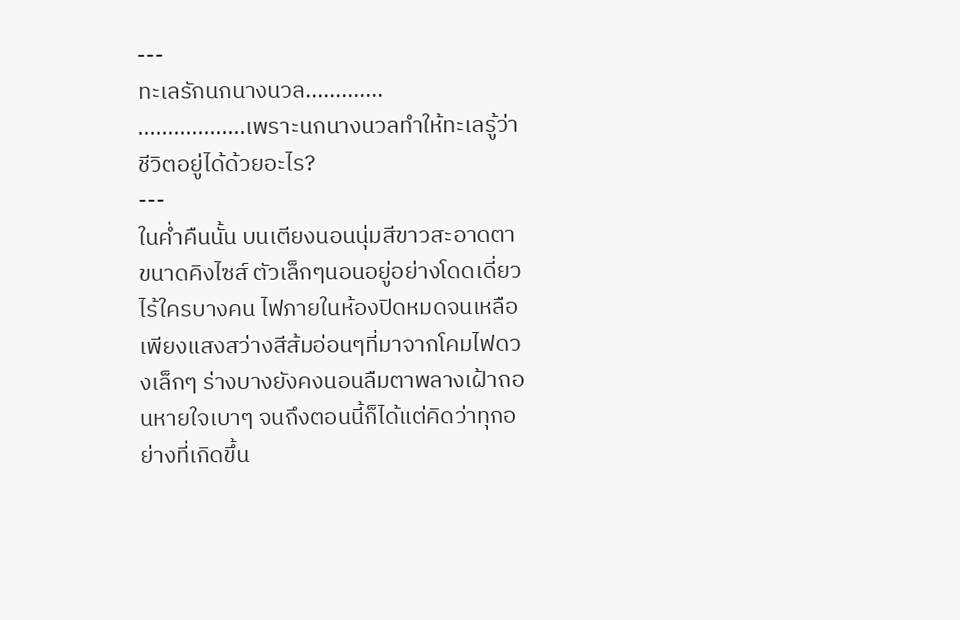---
ทะเลรักนกนางนวล.............
..................เพราะนกนางนวลทำให้ทะเลรู้ว่า ชีวิตอยู่ได้ด้วยอะไร?
---
ในค่ำคืนนั้น บนเตียงนอนนุ่มสีขาวสะอาดตาขนาดคิงไซส์ ตัวเล็กๆนอนอยู่อย่างโดดเดี่ยวไร้ใครบางคน ไฟภายในห้องปิดหมดจนเหลือเพียงแสงสว่างสีส้มอ่อนๆที่มาจากโคมไฟดวงเล็กๆ ร่างบางยังคงนอนลืมตาพลางเฝ้าถอนหายใจเบาๆ จนถึงตอนนี้ก็ได้แต่คิดว่าทุกอย่างที่เกิดขึ้น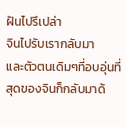ฝันไปรึเปล่า
จินไปรับเรากลับมา
และตัวตนเดิมๆที่อบอุ่นที่สุดของจินก็กลับมาด้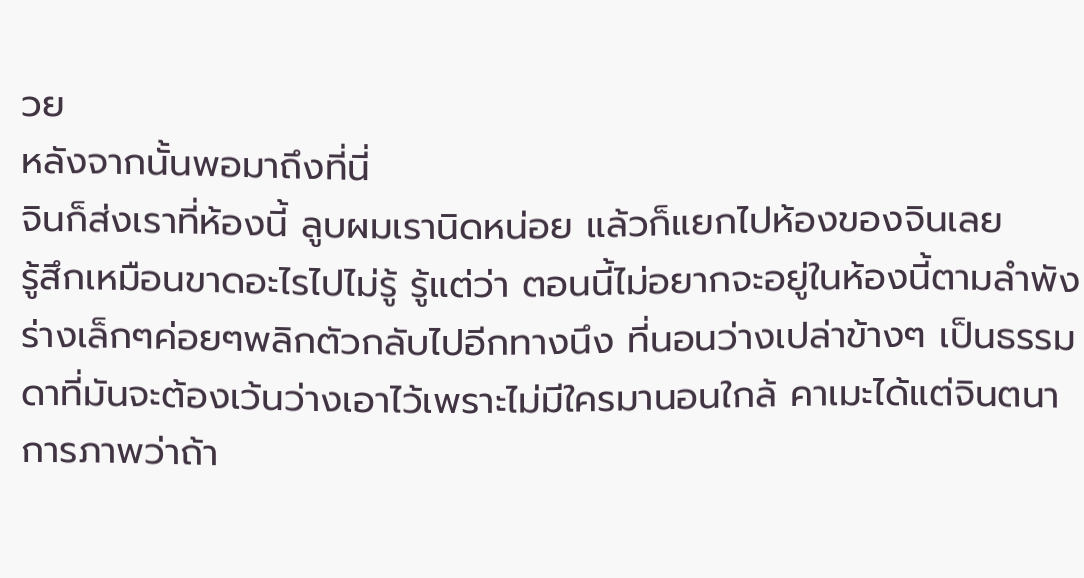วย
หลังจากนั้นพอมาถึงที่นี่
จินก็ส่งเราที่ห้องนี้ ลูบผมเรานิดหน่อย แล้วก็แยกไปห้องของจินเลย
รู้สึกเหมือนขาดอะไรไปไม่รู้ รู้แต่ว่า ตอนนี้ไม่อยากจะอยู่ในห้องนี้ตามลำพัง
ร่างเล็กๆค่อยๆพลิกตัวกลับไปอีกทางนึง ที่นอนว่างเปล่าข้างๆ เป็นธรรมดาที่มันจะต้องเว้นว่างเอาไว้เพราะไม่มีใครมานอนใกล้ คาเมะได้แต่จินตนาการภาพว่าถ้า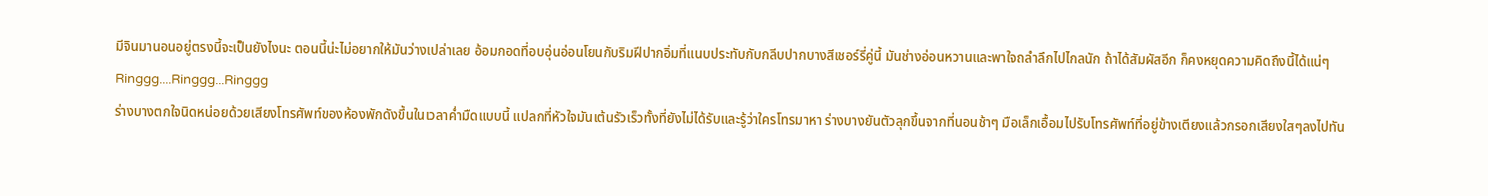มีจินมานอนอยู่ตรงนี้จะเป็นยังไงนะ ตอนนี้น่ะไม่อยากให้มันว่างเปล่าเลย อ้อมกอดที่อบอุ่นอ่อนโยนกับริมฝีปากอิ่มที่แนบประทับกับกลีบปากบางสีเชอร์รี่คู่นี้ มันช่างอ่อนหวานและพาใจถลำลึกไปไกลนัก ถ้าได้สัมผัสอีก ก็คงหยุดความคิดถึงนี้ได้แน่ๆ
Ringgg....Ringgg...Ringgg
ร่างบางตกใจนิดหน่อยด้วยเสียงโทรศัพท์ของห้องพักดังขึ้นในเวลาค่ำมืดแบบนี้ แปลกที่หัวใจมันเต้นรัวเร็วทั้งที่ยังไม่ได้รับและรู้ว่าใครโทรมาหา ร่างบางยันตัวลุกขึ้นจากที่นอนช้าๆ มือเล็กเอื้อมไปรับโทรศัพท์ที่อยู่ข้างเตียงแล้วกรอกเสียงใสๆลงไปทัน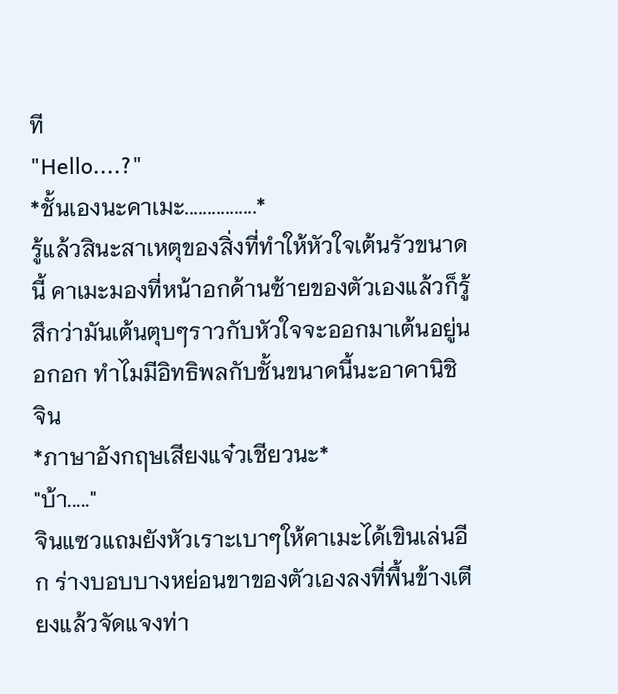ที
"Hello....?"
*ชั้นเองนะคาเมะ................*
รู้แล้วสินะสาเหตุของสิ่งที่ทำให้หัวใจเต้นรัวขนาดนี้ คาเมะมองที่หน้าอกด้านซ้ายของตัวเองแล้วก็รู้สึกว่ามันเต้นตุบๆราวกับหัวใจจะออกมาเต้นอยู่นอกอก ทำไมมีอิทธิพลกับชั้นขนาดนี้นะอาคานิชิ จิน
*ภาษาอังกฤษเสียงแจ๋วเชียวนะ*
"บ้า....."
จินแซวแถมยังหัวเราะเบาๆให้คาเมะได้เขินเล่นอีก ร่างบอบบางหย่อนขาของตัวเองลงที่พื้นข้างเตียงแล้วจัดแจงท่า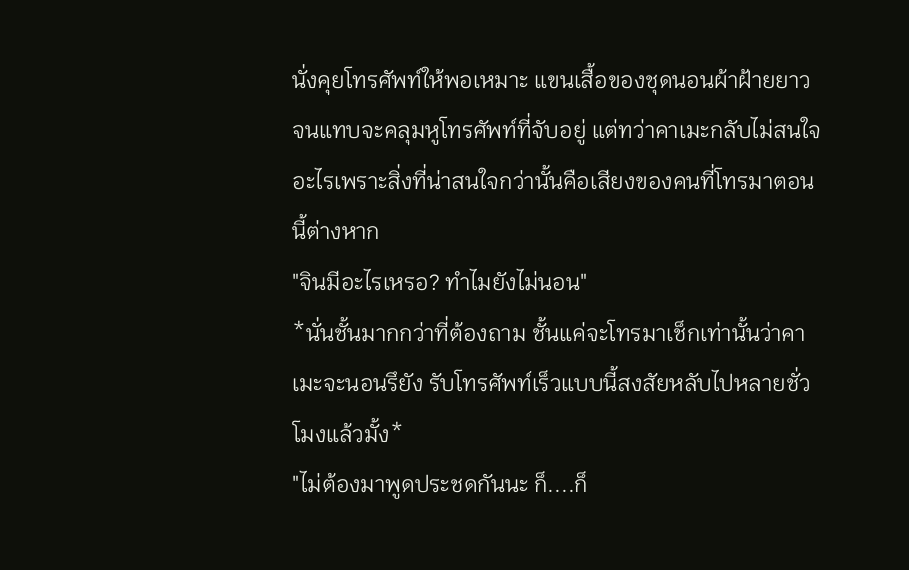นั่งคุยโทรศัพท์ให้พอเหมาะ แขนเสื้อของชุดนอนผ้าฝ้ายยาวจนแทบจะคลุมหูโทรศัพท์ที่จับอยู่ แต่ทว่าคาเมะกลับไม่สนใจอะไรเพราะสิ่งที่น่าสนใจกว่านั้นคือเสียงของคนที่โทรมาตอนนี้ต่างหาก
"จินมีอะไรเหรอ? ทำไมยังไม่นอน"
*นั่นชั้นมากกว่าที่ต้องถาม ชั้นแค่จะโทรมาเช็กเท่านั้นว่าคาเมะจะนอนรึยัง รับโทรศัพท์เร็วแบบนี้สงสัยหลับไปหลายชั่วโมงแล้วมั้ง*
"ไม่ต้องมาพูดประชดกันนะ ก็....ก็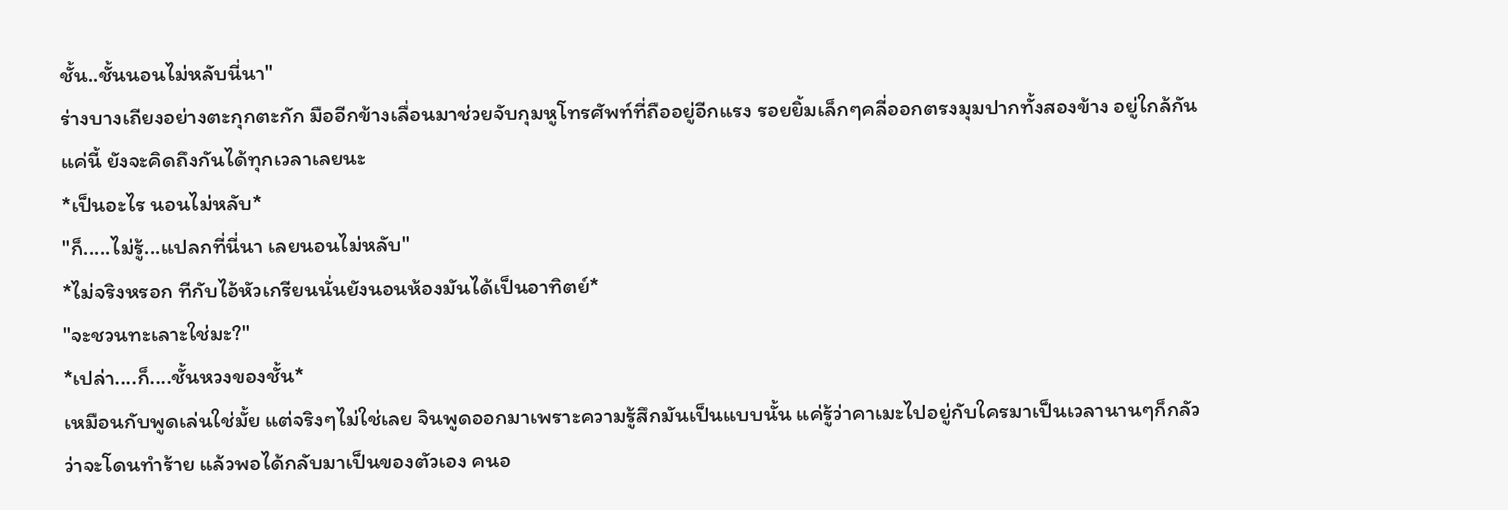ชั้น..ชั้นนอนไม่หลับนี่นา"
ร่างบางเถียงอย่างตะกุกตะกัก มืออีกข้างเลื่อนมาช่วยจับกุมหูโทรศัพท์ที่ถืออยู่อีกแรง รอยยิ้มเล็กๆคลี่ออกตรงมุมปากทั้งสองข้าง อยู่ใกล้กันแค่นี้ ยังจะคิดถึงกันได้ทุกเวลาเลยนะ
*เป็นอะไร นอนไม่หลับ*
"ก็.....ไม่รู้...แปลกที่นี่นา เลยนอนไม่หลับ"
*ไม่จริงหรอก ทีกับไอ้หัวเกรียนนั่นยังนอนห้องมันได้เป็นอาทิตย์*
"จะชวนทะเลาะใช่มะ?"
*เปล่า....ก็....ชั้นหวงของชั้น*
เหมือนกับพูดเล่นใช่มั้ย แต่จริงๆไม่ใช่เลย จินพูดออกมาเพราะความรู้สึกมันเป็นแบบนั้น แค่รู้ว่าคาเมะไปอยู่กับใครมาเป็นเวลานานๆก็กลัวว่าจะโดนทำร้าย แล้วพอได้กลับมาเป็นของตัวเอง คนอ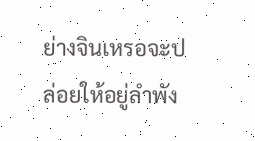ย่างจินเหรอจะปล่อยให้อยู่ลำพัง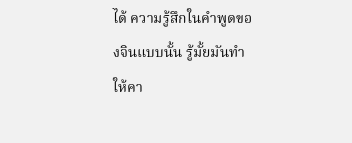ได้ ความรู้สึกในคำพูดของจินแบบนั้น รู้มั้ยมันทำให้คา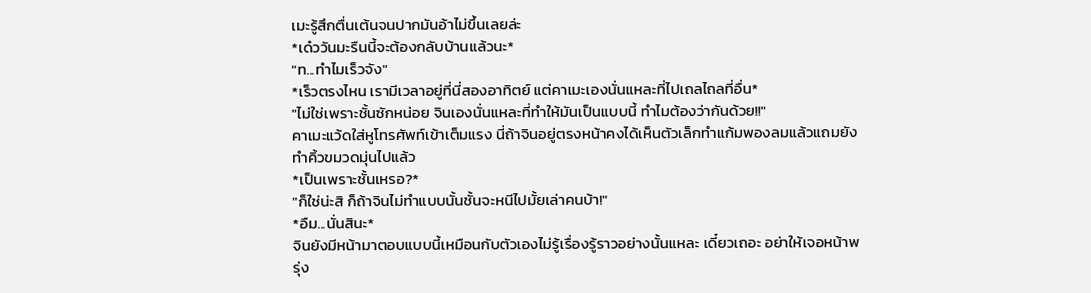เมะรู้สึกตื่นเต้นจนปากมันอ้าไม่ขึ้นเลยล่ะ
*เด๋ววันมะรืนนี้จะต้องกลับบ้านแล้วนะ*
"ท...ทำไมเร็วจัง"
*เร็วตรงไหน เรามีเวลาอยู่ที่นี่สองอาทิตย์ แต่คาเมะเองนั่นแหละที่ไปเถลไถลที่อื่น*
"ไม่ใช่เพราะชั้นซักหน่อย จินเองนั่นแหละที่ทำให้มันเป็นแบบนี้ ทำไมต้องว่ากันด้วย!!"
คาเมะแว้ดใส่หูโทรศัพท์เข้าเต็มแรง นี่ถ้าจินอยู่ตรงหน้าคงได้เห็นตัวเล็กทำแก้มพองลมแล้วแถมยังทำคิ้วขมวดมุ่นไปแล้ว
*เป็นเพราะชั้นเหรอ?*
"ก็ใช่น่ะสิ ก็ถ้าจินไม่ทำแบบนั้นชั้นจะหนีไปมั้ยเล่าคนบ้า!"
*อืม...นั่นสินะ*
จินยังมีหน้ามาตอบแบบนี้เหมือนกับตัวเองไม่รู้เรื่องรู้ราวอย่างนั้นแหละ เดี๋ยวเถอะ อย่าให้เจอหน้าพรุ่ง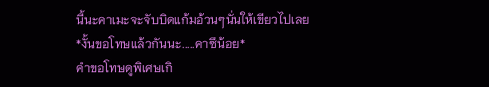นี้นะคาเมะจะจับบิดแก้มอ้วนๆนั่นให้เขียวไปเลย
*งั้นขอโทษแล้วกันนะ.....คาซึน้อย*
คำขอโทษดูพิเศษเกิ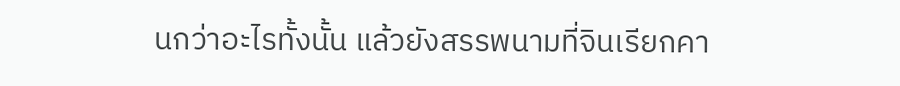นกว่าอะไรทั้งนั้น แล้วยังสรรพนามที่จินเรียกคา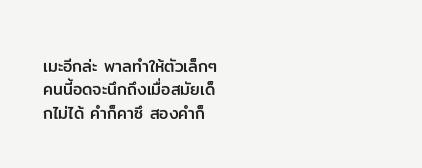เมะอีกล่ะ พาลทำให้ตัวเล็กๆคนนี้อดจะนึกถึงเมื่อสมัยเด็กไม่ได้ คำก็คาซึ สองคำก็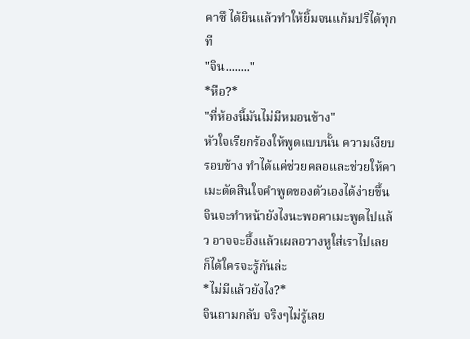คาซึ ได้ยินแล้วทำให้ยิ้มจนแก้มปริได้ทุกที
"จิน........"
*หือ?*
"ที่ห้องนี้มันไม่มีหมอนข้าง"
หัวใจเรียกร้องให้พูดแบบนั้น ความเงียบรอบข้าง ทำได้แค่ช่วยคลอและช่วยให้คาเมะตัดสินใจคำพูดของตัวเองได้ง่ายขึ้น จินจะทำหน้ายังไงนะพอคาเมะพูดไปแล้ว อาจจะอึ้งแล้วเผลอวางหูใส่เราไปเลยก็ได้ใครจะรู้กันล่ะ
*ไม่มีแล้วยังไง?*
จินถามกลับ จริงๆไม่รู้เลย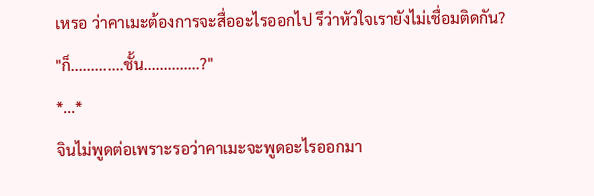เหรอ ว่าคาเมะต้องการจะสื่ออะไรออกไป รึว่าหัวใจเรายังไม่เชื่อมติดกัน?
"ก็.............ชั้น..............?"
*...*
จินไม่พูดต่อเพราะรอว่าคาเมะจะพูดอะไรออกมา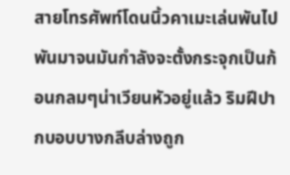สายโทรศัพท์โดนนิ้วคาเมะเล่นพันไปพันมาจนมันกำลังจะตั้งกระจุกเป็นก้อนกลมๆน่าเวียนหัวอยู่แล้ว ริมฝีปากบอบบางกลีบล่างถูก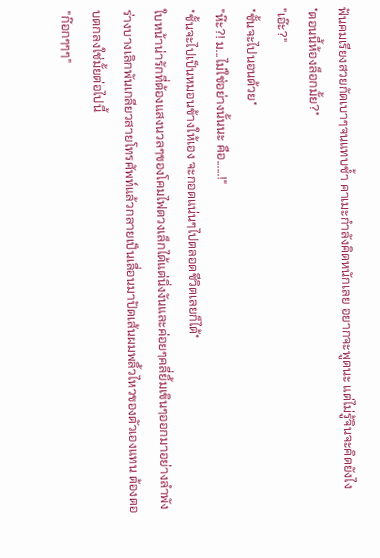ฟันคมเรียงสวยกัดเบาๆจนแทบช้ำ คาเมะกำลังคิดหนักเลย อยากจะพูดนะ แต่ไม่รู้จินจะคิดยังไง
*ตอนนี้ห้องล็อกมั้ย?*
"เอ๊ะ?"
*ชั้นจะไปนอนด้วย*
"ห๊ะ?! ม...ไม่ใช่อย่างนั้นนะ คือ......!"
*ชั้นจะไปเป็นหมอนข้างให้เอง จะกอดแน่นๆไปตลอดชีวิตเลยก็ได้*
ใบหน้าน่ารักที่ต้องแสงนวลๆของโคมไฟดวงเล็กได้แต่นิ่งงันและค่อยๆคลี่ยิ้มเขินๆออกมาอย่างลำพัง ร่างบางเลิกพันเกลียวสายโทรศัพท์แล้วกลายเป็นเลื่อนมาปัดเส้นผมพลิ้วไหวของตัวเองแทน ต้องตอบตกลงใช่มั้ยต่อไปนี้
"ก๊อกๆๆๆ"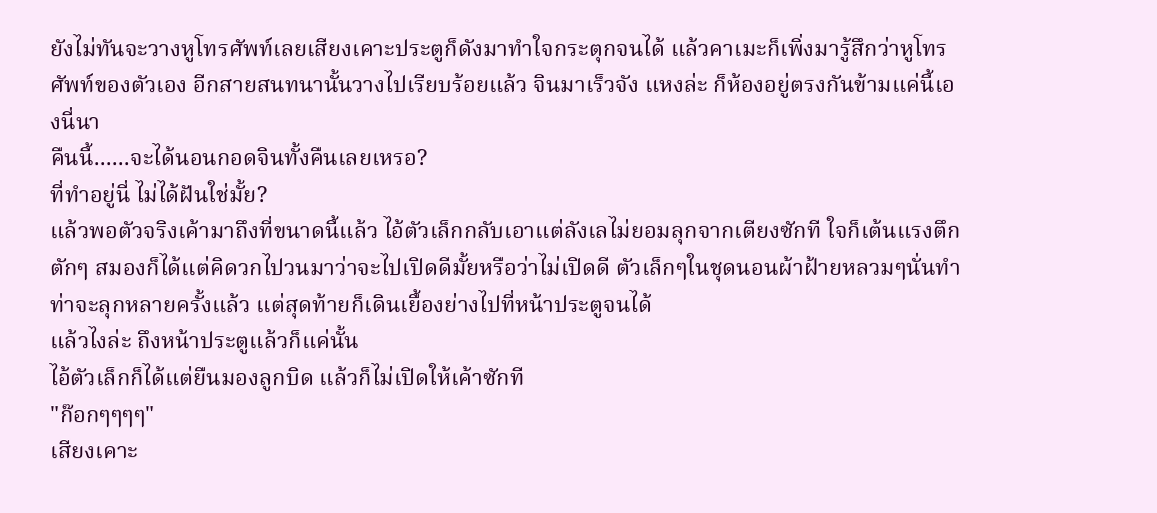ยังไม่ทันจะวางหูโทรศัพท์เลยเสียงเคาะประตูก็ดังมาทำใจกระตุกจนได้ แล้วคาเมะก็เพิ่งมารู้สึกว่าหูโทรศัพท์ของตัวเอง อีกสายสนทนานั้นวางไปเรียบร้อยแล้ว จินมาเร็วจัง แหงล่ะ ก็ห้องอยู่ตรงกันข้ามแค่นี้เองนี่นา
คืนนี้......จะได้นอนกอดจินทั้งคืนเลยเหรอ?
ที่ทำอยู่นี่ ไม่ได้ฝันใช่มั้ย?
แล้วพอตัวจริงเค้ามาถึงที่ขนาดนี้แล้ว ไอ้ตัวเล็กกลับเอาแต่ลังเลไม่ยอมลุกจากเตียงซักที ใจก็เต้นแรงตึกตักๆ สมองก็ได้แต่คิดวกไปวนมาว่าจะไปเปิดดีมั้ยหรือว่าไม่เปิดดี ตัวเล็กๆในชุดนอนผ้าฝ้ายหลวมๆนั่นทำท่าจะลุกหลายครั้งแล้ว แต่สุดท้ายก็เดินเยื้องย่างไปที่หน้าประตูจนได้
แล้วไงล่ะ ถึงหน้าประตูแล้วก็แค่นั้น
ไอ้ตัวเล็กก็ได้แต่ยืนมองลูกบิด แล้วก็ไม่เปิดให้เค้าซักที
"ก๊อกๆๆๆๆ"
เสียงเคาะ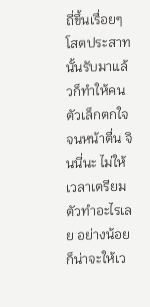ถี่ขึ้นเรื่อยๆ โสตประสาทนั้นรับมาแล้วก็ทำให้คนตัวเล็กตกใจจนหน้าตื่น จินนี่นะ ไม่ให้เวลาเตรียมตัวทำอะไรเลย อย่างน้อยก็น่าจะให้เว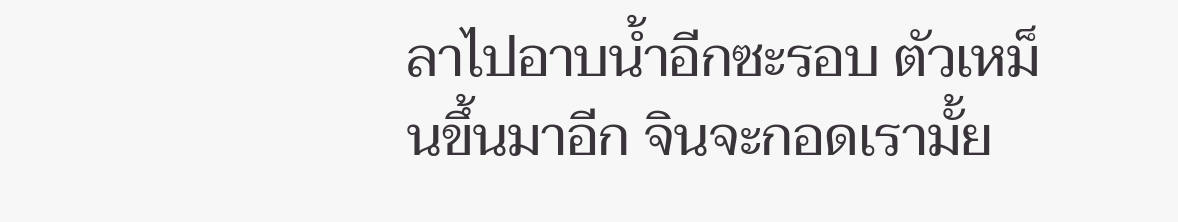ลาไปอาบน้ำอีกซะรอบ ตัวเหม็นขึ้นมาอีก จินจะกอดเรามั้ย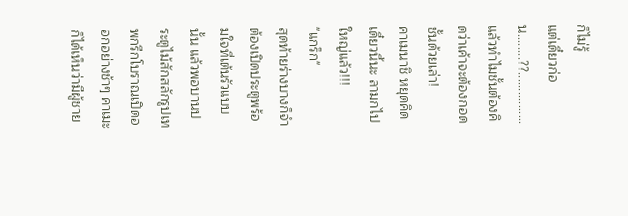ก็ไม่รู้
แต่เดี๋ยวก่อน........??................
แล้วทำไมชั้นต้องคิดว่าเค้าจะต้องกอดชั้นด้วยเล่า!
คาเมนาชิ หยุดคิดเดี๋ยวนี้นะ ลามกไปใหญ่แล้ว!!!
"แกร็ก"
สุดท้ายร่างบางก็จำต้องเปิดประตูพร้อมใจที่เต้นรัวแบบนั้น แล้วพอบานประตูไม้สักสลักรูปเทพกรีกโบราณเปิดออกอย่างช้าๆ คาเมะก็ได้เห็นว่ามีผู้ชาย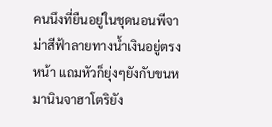คนนึงที่ยืนอยู่ในชุดนอนพีจาม่าสีฟ้าลายทางน้ำเงินอยู่ตรงหน้า แถมหัวก็ยุ่งๆยังกับขนหมานินจาฮาโตริยัง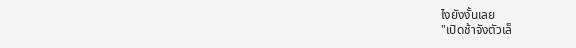ไงยังงั้นเลย
"เปิดช้าจังตัวเล็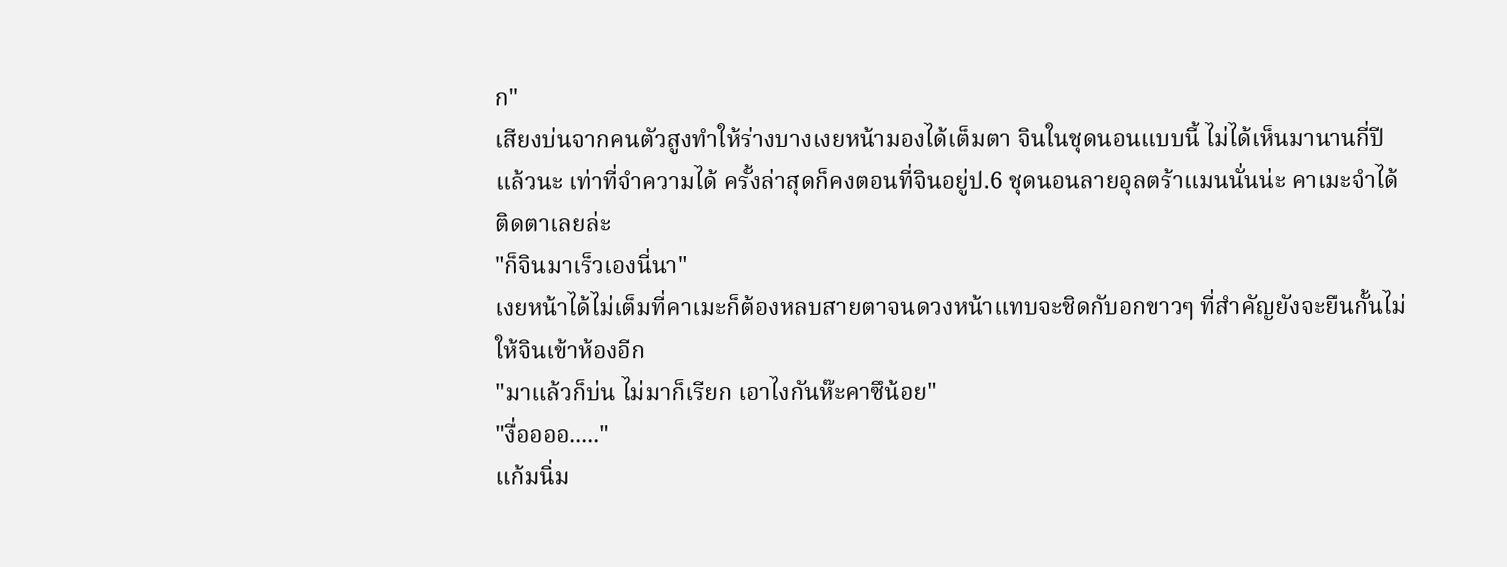ก"
เสียงบ่นจากคนตัวสูงทำให้ร่างบางเงยหน้ามองได้เต็มตา จินในชุดนอนแบบนี้ ไม่ได้เห็นมานานกี่ปีแล้วนะ เท่าที่จำความได้ ครั้งล่าสุดก็คงตอนที่จินอยู่ป.6 ชุดนอนลายอุลตร้าแมนนั่นน่ะ คาเมะจำได้ติดตาเลยล่ะ
"ก็จินมาเร็วเองนี่นา"
เงยหน้าได้ไม่เต็มที่คาเมะก็ต้องหลบสายตาจนดวงหน้าแทบจะชิดกับอกขาวๆ ที่สำคัญยังจะยืนกั้นไม่ให้จินเข้าห้องอีก
"มาแล้วก็บ่น ไม่มาก็เรียก เอาไงกันห๊ะคาซึน้อย"
"งื่ออออ....."
แก้มนิ่ม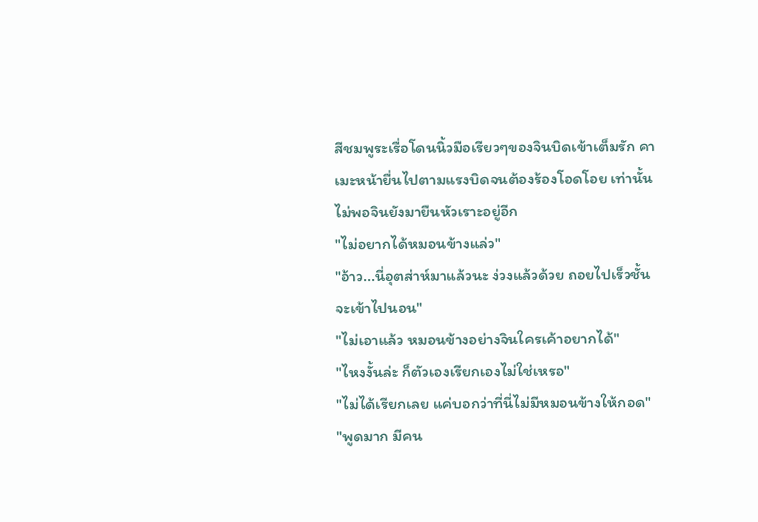สีชมพูระเรื่อโดนนิ้วมือเรียวๆของจินบิดเข้าเต็มรัก คาเมะหน้ายื่นไปตามแรงบิดจนต้องร้องโอดโอย เท่านั้นไม่พอจินยังมายืนหัวเราะอยู่อีก
"ไม่อยากได้หมอนข้างแล่ว"
"อ้าว...นี่อุตส่าห์มาแล้วนะ ง่วงแล้วด้วย ถอยไปเร็วชั้นจะเข้าไปนอน"
"ไม่เอาแล้ว หมอนข้างอย่างจินใครเค้าอยากได้"
"ไหงงั้นล่ะ ก็ตัวเองเรียกเองไม่ใช่เหรอ"
"ไม่ได้เรียกเลย แค่บอกว่าที่นี่ไม่มีหมอนข้างให้กอด"
"พูดมาก มีคน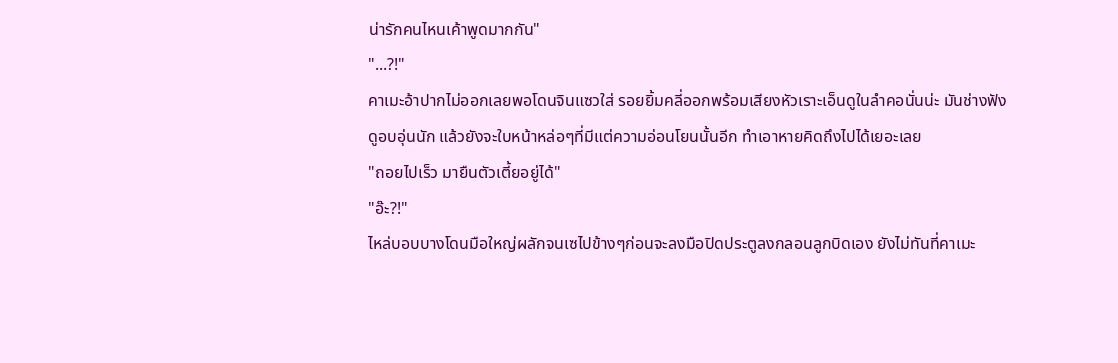น่ารักคนไหนเค้าพูดมากกัน"
"...?!"
คาเมะอ้าปากไม่ออกเลยพอโดนจินแซวใส่ รอยยิ้มคลี่ออกพร้อมเสียงหัวเราะเอ็นดูในลำคอนั่นน่ะ มันช่างฟังดูอบอุ่นนัก แล้วยังจะใบหน้าหล่อๆที่มีแต่ความอ่อนโยนนั้นอีก ทำเอาหายคิดถึงไปได้เยอะเลย
"ถอยไปเร็ว มายืนตัวเตี้ยอยู่ได้"
"อ๊ะ?!"
ไหล่บอบบางโดนมือใหญ่ผลักจนเซไปข้างๆก่อนจะลงมือปิดประตูลงกลอนลูกบิดเอง ยังไม่ทันที่คาเมะ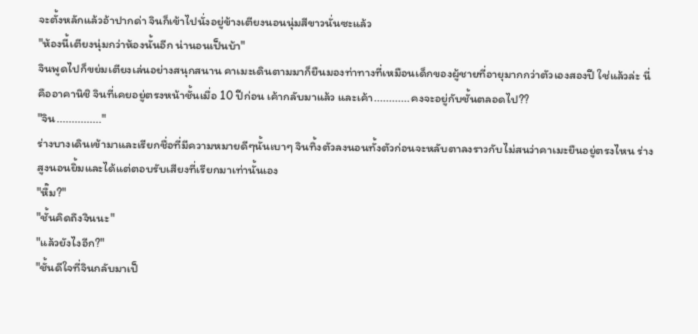จะตั้งหลักแล้วอ้าปากด่า จินก็เข้าไปนั่งอยู่ข้างเตียงนอนนุ่มสีขาวนั่นซะแล้ว
"ห้องนี้เตียงนุ่มกว่าห้องนั้นอีก น่านอนเป็นบ้า"
จินพูดไปก็ขย่มเตียงเล่นอย่างสนุกสนาน คาเมะเดินตามมาก็ยืนมองท่าทางที่เหมือนเด็กของผู้ชายที่อายุมากกว่าตัวเองสองปี ใช่แล้วล่ะ นี่คืออาคานิชิ จินที่เคยอยู่ตรงหน้าชั้นเมื่อ 10 ปีก่อน เค้ากลับมาแล้ว และเค้า............คงจะอยู่กับชั้นตลอดไป??
"จิน..............."
ร่างบางเดินเข้ามาและเรียกชื่อที่มีความหมายดีๆนั้นเบาๆ จินทิ้งตัวลงนอนทั้งตัวก่อนจะหลับตาลงราวกับไม่สนว่าคาเมะยืนอยู่ตรงไหน ร่างสูงนอนยิ้มและได้แต่ตอบรับเสียงที่เรียกมาเท่านั้นเอง
"หื๊ม?"
"ชั้นคิดถึงจินนะ"
"แล้วยังไงอีก?"
"ชั้นดีใจที่จินกลับมาเป็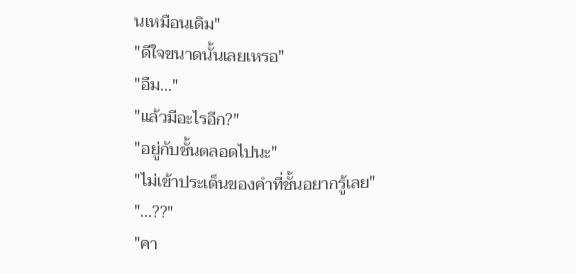นเหมือนเดิม"
"ดีใจขนาดนั้นเลยเหรอ"
"อืม..."
"แล้วมีอะไรอีก?"
"อยู่กับชั้นตลอดไปนะ"
"ไม่เข้าประเด็นของคำที่ชั้นอยากรู้เลย"
"...??"
"คา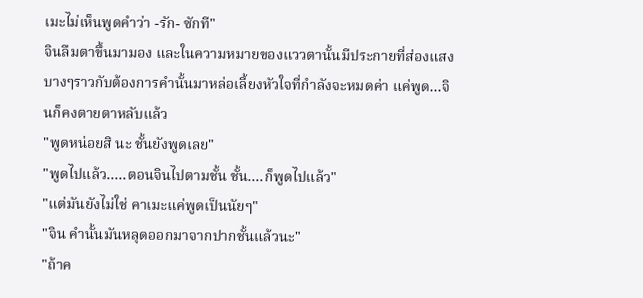เมะไม่เห็นพูดคำว่า -รัก- ซักที"
จินลืมตาขึ้นมามอง และในความหมายของแววตานั้นมีประกายที่ส่องแสงบางๆราวกับต้องการคำนั้นมาหล่อเลี้ยงหัวใจที่กำลังจะหมดค่า แค่พูด...จินก็คงตายตาหลับแล้ว
"พูดหน่อยสิ นะ ชั้นยังพูดเลย"
"พูดไปแล้ว.....ตอนจินไปตามชั้น ชั้น....ก็พูดไปแล้ว"
"แต่มันยังไม่ใช่ คาเมะแค่พูดเป็นนัยๆ"
"จิน คำนั้นมันหลุดออกมาจากปากชั้นแล้วนะ"
"ถ้าค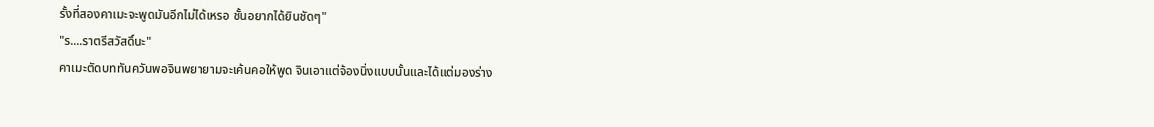รั้งที่สองคาเมะจะพูดมันอีกไม่ได้เหรอ ชั้นอยากได้ยินชัดๆ"
"ร....ราตรีสวัสดิ์นะ"
คาเมะตัดบททันควันพอจินพยายามจะเค้นคอให้พูด จินเอาแต่จ้องนิ่งแบบนั้นและได้แต่มองร่าง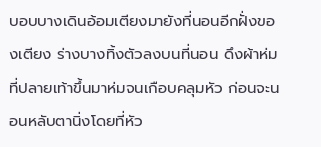บอบบางเดินอ้อมเตียงมายังที่นอนอีกฝั่งของเตียง ร่างบางทิ้งตัวลงบนที่นอน ดึงผ้าห่มที่ปลายเท้าขึ้นมาห่มจนเกือบคลุมหัว ก่อนจะนอนหลับตานิ่งโดยที่หัว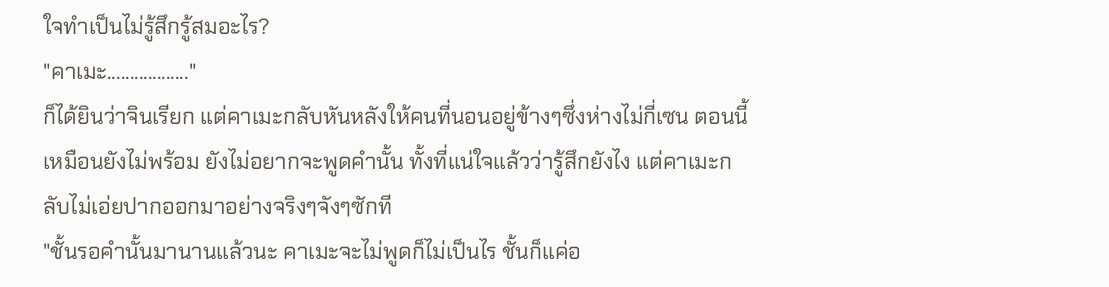ใจทำเป็นไม่รู้สึกรู้สมอะไร?
"คาเมะ.................."
ก็ได้ยินว่าจินเรียก แต่คาเมะกลับหันหลังให้คนที่นอนอยู่ข้างๆซึ่งห่างไม่กี่เซน ตอนนี้เหมือนยังไม่พร้อม ยังไม่อยากจะพูดคำนั้น ทั้งที่แน่ใจแล้วว่ารู้สึกยังไง แต่คาเมะกลับไม่เอ่ยปากออกมาอย่างจริงๆจังๆซักที
"ชั้นรอคำนั้นมานานแล้วนะ คาเมะจะไม่พูดก็ไม่เป็นไร ชั้นก็แค่อ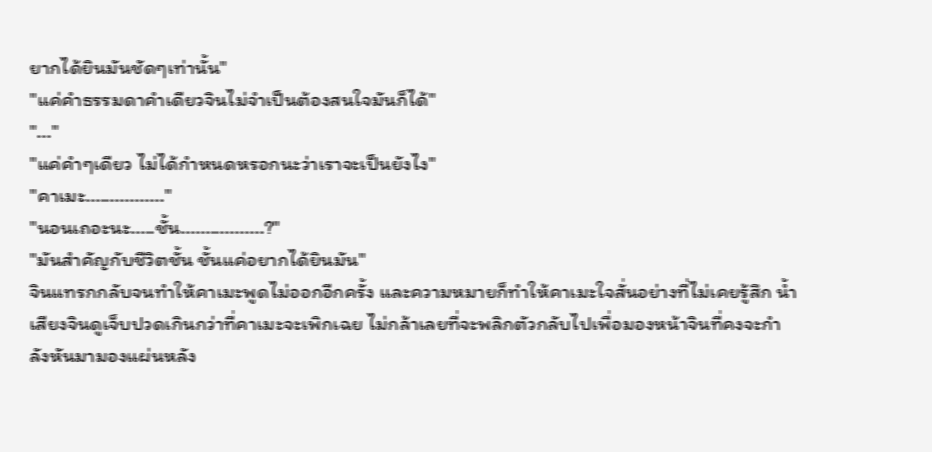ยากได้ยินมันชัดๆเท่านั้น"
"แค่คำธรรมดาคำเดียวจินไม่จำเป็นต้องสนใจมันก็ได้"
"..."
"แค่คำๆเดียว ไม่ได้กำหนดหรอกนะว่าเราจะเป็นยังไง"
"คาเมะ................"
"นอนเถอะนะ.....ชั้น.................?"
"มันสำคัญกับชีวิตชั้น ชั้นแค่อยากได้ยินมัน"
จินแทรกกลับจนทำให้คาเมะพูดไม่ออกอีกครั้ง และความหมายก็ทำให้คาเมะใจสั่นอย่างที่ไม่เคยรู้สึก น้ำเสียงจินดูเจ็บปวดเกินกว่าที่คาเมะจะเพิกเฉย ไม่กล้าเลยที่จะพลิกตัวกลับไปเพื่อมองหน้าจินที่คงจะกำลังหันมามองแผ่นหลัง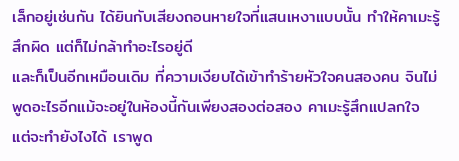เล็กอยู่เช่นกัน ได้ยินกับเสียงถอนหายใจที่แสนเหงาแบบนั้น ทำให้คาเมะรู้สึกผิด แต่ก็ไม่กล้าทำอะไรอยู่ดี
และก็เป็นอีกเหมือนเดิม ที่ความเงียบได้เข้าทำร้ายหัวใจคนสองคน จินไม่พูดอะไรอีกแม้จะอยู่ในห้องนี้กันเพียงสองต่อสอง คาเมะรู้สึกแปลกใจ แต่จะทำยังไงได้ เราพูด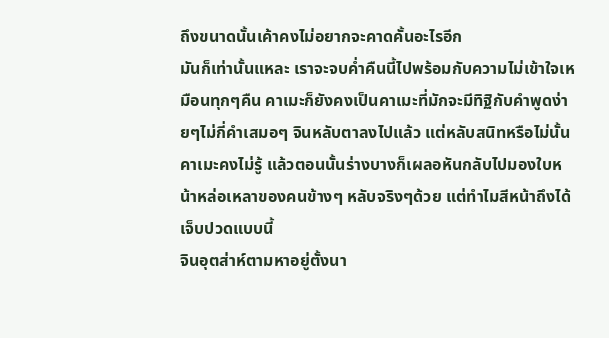ถึงขนาดนั้นเค้าคงไม่อยากจะคาดคั้นอะไรอีก
มันก็เท่านั้นแหละ เราจะจบค่ำคืนนี้ไปพร้อมกับความไม่เข้าใจเหมือนทุกๆคืน คาเมะก็ยังคงเป็นคาเมะที่มักจะมีทิฐิกับคำพูดง่ายๆไม่กี่คำเสมอๆ จินหลับตาลงไปแล้ว แต่หลับสนิทหรือไม่นั้น คาเมะคงไม่รู้ แล้วตอนนั้นร่างบางก็เผลอหันกลับไปมองใบหน้าหล่อเหลาของคนข้างๆ หลับจริงๆด้วย แต่ทำไมสีหน้าถึงได้เจ็บปวดแบบนี้
จินอุตส่าห์ตามหาอยู่ตั้งนา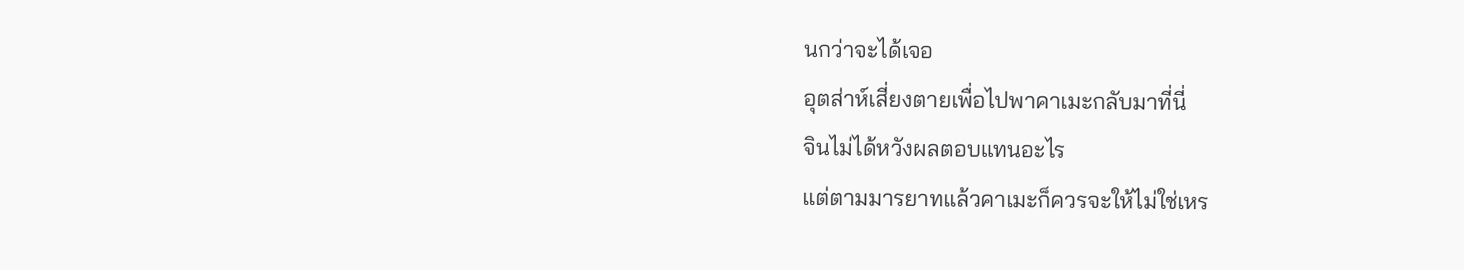นกว่าจะได้เจอ
อุตส่าห์เสี่ยงตายเพื่อไปพาคาเมะกลับมาที่นี่
จินไม่ได้หวังผลตอบแทนอะไร
แต่ตามมารยาทแล้วคาเมะก็ควรจะให้ไม่ใช่เหร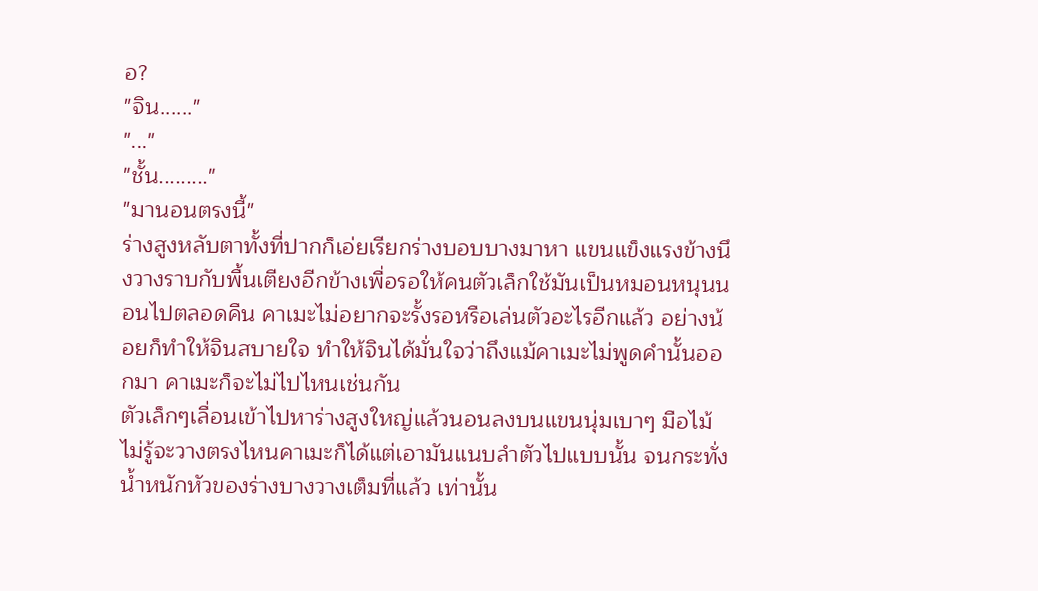อ?
"จิน......"
"..."
"ชั้น........."
"มานอนตรงนี้"
ร่างสูงหลับตาทั้งที่ปากก็เอ่ยเรียกร่างบอบบางมาหา แขนแข็งแรงข้างนึงวางราบกับพื้นเตียงอีกข้างเพื่อรอให้คนตัวเล็กใช้มันเป็นหมอนหนุนนอนไปตลอดคืน คาเมะไม่อยากจะรั้งรอหรือเล่นตัวอะไรอีกแล้ว อย่างน้อยก็ทำให้จินสบายใจ ทำให้จินได้มั่นใจว่าถึงแม้คาเมะไม่พูดคำนั้นออกมา คาเมะก็จะไม่ไปไหนเช่นกัน
ตัวเล็กๆเลื่อนเข้าไปหาร่างสูงใหญ่แล้วนอนลงบนแขนนุ่มเบาๆ มือไม้ไม่รู้จะวางตรงไหนคาเมะก็ได้แต่เอามันแนบลำตัวไปแบบนั้น จนกระทั่งน้ำหนักหัวของร่างบางวางเต็มที่แล้ว เท่านั้น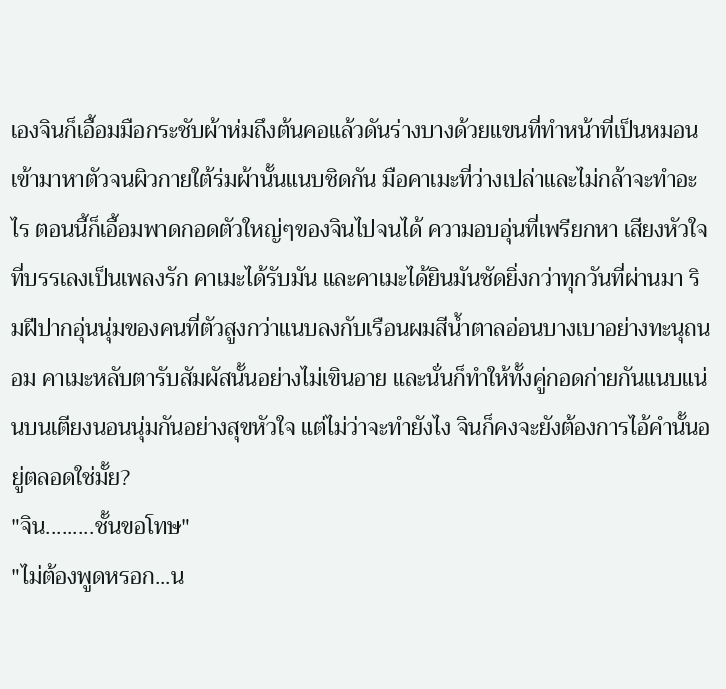เองจินก็เอื้อมมือกระชับผ้าห่มถึงต้นคอแล้วดันร่างบางด้วยแขนที่ทำหน้าที่เป็นหมอนเข้ามาหาตัวจนผิวกายใต้ร่มผ้านั้นแนบชิดกัน มือคาเมะที่ว่างเปล่าและไม่กล้าจะทำอะไร ตอนนี้ก็เอื้อมพาดกอดตัวใหญ่ๆของจินไปจนได้ ความอบอุ่นที่เพรียกหา เสียงหัวใจที่บรรเลงเป็นเพลงรัก คาเมะได้รับมัน และคาเมะได้ยินมันชัดยิ่งกว่าทุกวันที่ผ่านมา ริมฝีปากอุ่นนุ่มของคนที่ตัวสูงกว่าแนบลงกับเรือนผมสีน้ำตาลอ่อนบางเบาอย่างทะนุถนอม คาเมะหลับตารับสัมผัสนั้นอย่างไม่เขินอาย และนั่นก็ทำให้ทั้งคู่กอดก่ายกันแนบแน่นบนเตียงนอนนุ่มกันอย่างสุขหัวใจ แต่ไม่ว่าจะทำยังไง จินก็คงจะยังต้องการไอ้คำนั้นอยู่ตลอดใช่มั้ย?
"จิน.........ชั้นขอโทษ"
"ไม่ต้องพูดหรอก...น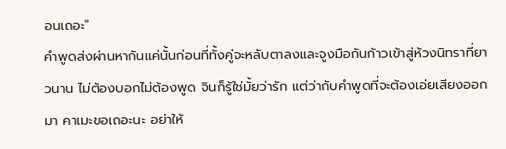อนเถอะ"
คำพูดส่งผ่านหากันแค่นั้นก่อนที่ทั้งคู่จะหลับตาลงและจูงมือกันก้าวเข้าสู่ห้วงนิทราที่ยาวนาน ไม่ต้องบอกไม่ต้องพูด จินก็รู้ใช่มั้ยว่ารัก แต่ว่ากับคำพูดที่จะต้องเอ่ยเสียงออกมา คาเมะขอเถอะนะ อย่าให้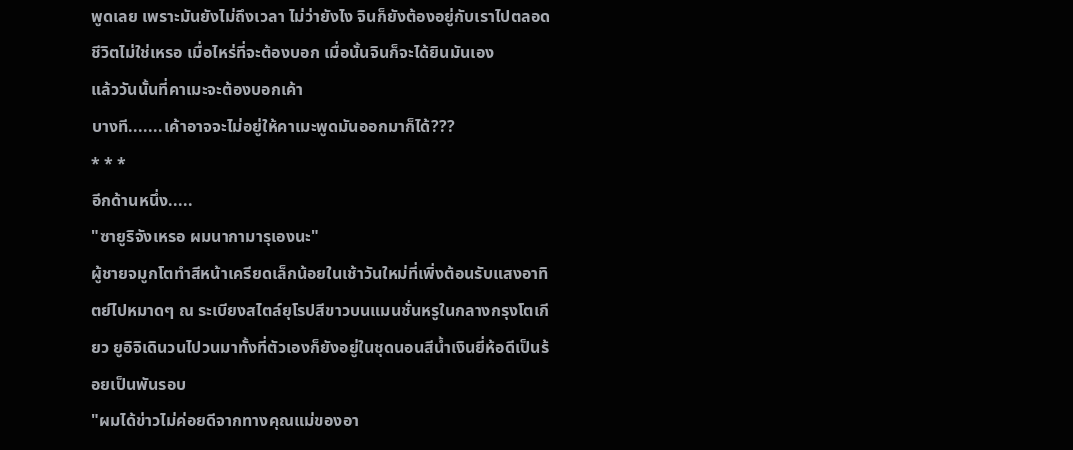พูดเลย เพราะมันยังไม่ถึงเวลา ไม่ว่ายังไง จินก็ยังต้องอยู่กับเราไปตลอดชีวิตไม่ใช่เหรอ เมื่อไหร่ที่จะต้องบอก เมื่อนั้นจินก็จะได้ยินมันเอง
แล้ววันนั้นที่คาเมะจะต้องบอกเค้า
บางที.......เค้าอาจจะไม่อยู่ให้คาเมะพูดมันออกมาก็ได้???
* * *
อีกด้านหนึ่ง.....
"ซายูริจังเหรอ ผมนากามารุเองนะ"
ผู้ชายจมูกโตทำสีหน้าเครียดเล็กน้อยในเช้าวันใหม่ที่เพิ่งต้อนรับแสงอาทิตย์ไปหมาดๆ ณ ระเบียงสไตล์ยุโรปสีขาวบนแมนชั่นหรูในกลางกรุงโตเกียว ยูอิจิเดินวนไปวนมาทั้งที่ตัวเองก็ยังอยู่ในชุดนอนสีน้ำเงินยี่ห้อดีเป็นร้อยเป็นพันรอบ
"ผมได้ข่าวไม่ค่อยดีจากทางคุณแม่ของอา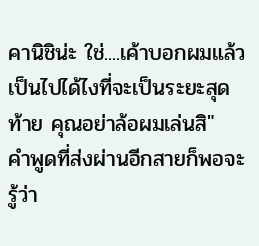คานิชิน่ะ ใช่....เค้าบอกผมแล้ว เป็นไปได้ไงที่จะเป็นระยะสุดท้าย คุณอย่าล้อผมเล่นสิ"
คำพูดที่ส่งผ่านอีกสายก็พอจะรู้ว่า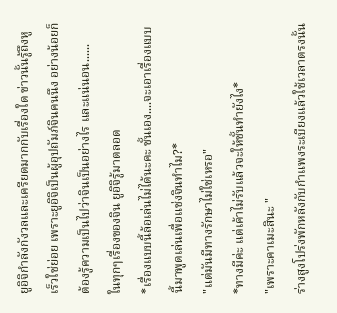ยูอิจิกำลังกังวลและเครียดมากกับเรื่องใด ข่าวนั้นรู้ถึงหูเร็วใช่ย่อย เพราะยูอิจิเป็นผู้อุปถัมภ์จินคนนึง อย่างน้อยก็ต้องรู้ความเป็นไปว่าจินเป็นอย่างไร และแน่นอน......
ในทุกๆเรื่องของจิน ยูอิจิรู้มาตลอด
*เรื่องแบบนี้ล้อเล่นไม่ได้นะคะ ชั้นเอง....จะเอาเรื่องแบบนี้มาพูดเล่นเพื่อแช่งจินทำไม?*
"แต่มันมีทางรักษาไม่ใช่เหรอ"
*ทางมีค่ะ แต่เค้าไม่รับแล้วจะให้ชั้นทำยังไง*
"เพราะคาเมะสินะ "
ร่างสูงโปร่งพักหลังกับกำแพงระเบียงแล้วใช้เวลาตรงนั้น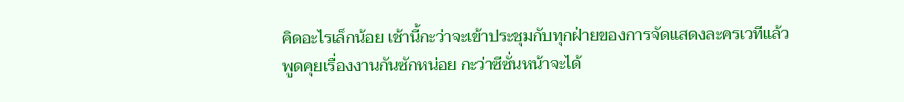คิดอะไรเล็กน้อย เช้านี้กะว่าจะเข้าประชุมกับทุกฝ่ายของการจัดแสดงละครเวทีแล้วพูดคุยเรื่องงานกันซักหน่อย กะว่าซีซั่นหน้าจะได้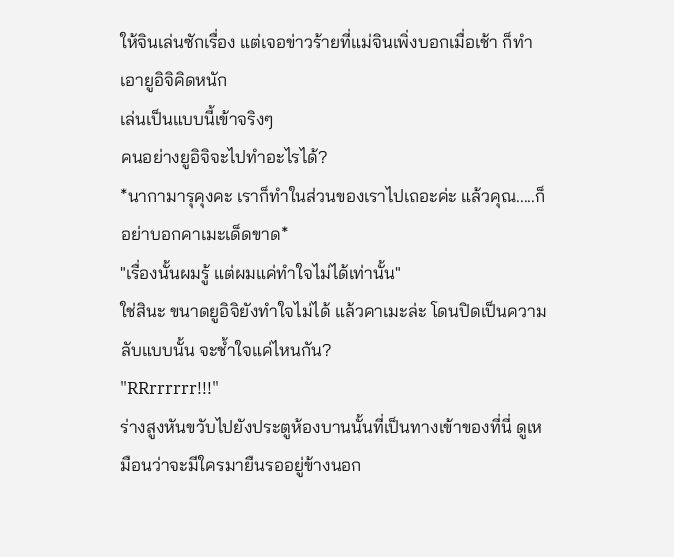ให้จินเล่นซักเรื่อง แต่เจอข่าวร้ายที่แม่จินเพิ่งบอกเมื่อเช้า ก็ทำเอายูอิจิคิดหนัก
เล่นเป็นแบบนี้เข้าจริงๆ
คนอย่างยูอิจิจะไปทำอะไรได้?
*นากามารุคุงคะ เราก็ทำในส่วนของเราไปเถอะค่ะ แล้วคุณ.....ก็อย่าบอกคาเมะเด็ดขาด*
"เรื่องนั้นผมรู้ แต่ผมแค่ทำใจไม่ได้เท่านั้น"
ใช่สินะ ขนาดยูอิจิยังทำใจไม่ได้ แล้วคาเมะล่ะ โดนปิดเป็นความลับแบบนั้น จะช้ำใจแค่ไหนกัน?
"RRrrrrrr!!!"
ร่างสูงหันขวับไปยังประตูห้องบานนั้นที่เป็นทางเข้าของที่นี่ ดูเหมือนว่าจะมีใครมายืนรออยู่ข้างนอก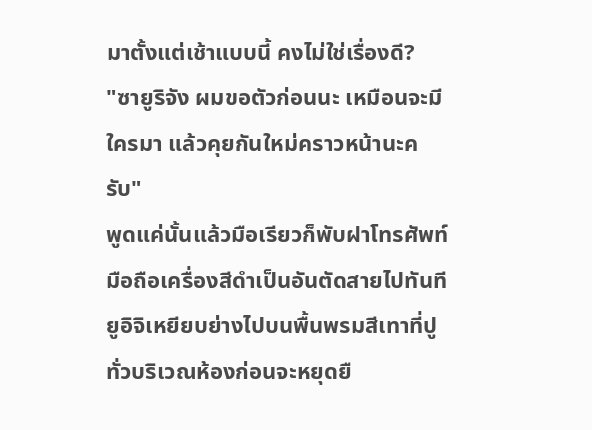มาตั้งแต่เช้าแบบนี้ คงไม่ใช่เรื่องดี?
"ซายูริจัง ผมขอตัวก่อนนะ เหมือนจะมีใครมา แล้วคุยกันใหม่คราวหน้านะครับ"
พูดแค่นั้นแล้วมือเรียวก็พับฝาโทรศัพท์มือถือเครื่องสีดำเป็นอันตัดสายไปทันที ยูอิจิเหยียบย่างไปบนพื้นพรมสีเทาที่ปูทั่วบริเวณห้องก่อนจะหยุดยื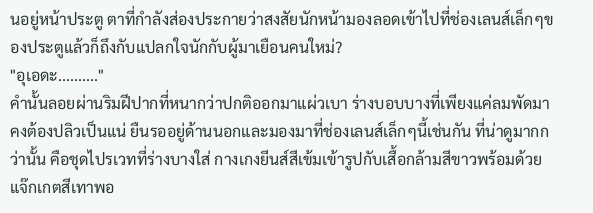นอยู่หน้าประตู ตาที่กำลังส่องประกายว่าสงสัยนักหน้ามองลอดเข้าไปที่ช่องเลนส์เล็กๆของประตูแล้วก็ถึงกับแปลกใจนักกับผู้มาเยือนคนใหม่?
"อุเอดะ.........."
คำนั้นลอยผ่านริมฝีปากที่หนากว่าปกติออกมาแผ่วเบา ร่างบอบบางที่เพียงแค่ลมพัดมาคงต้องปลิวเป็นแน่ ยืนรออยู่ด้านนอกและมองมาที่ช่องเลนส์เล็กๆนี้เช่นกัน ที่น่าดูมากกว่านั้น คือชุดไปรเวทที่ร่างบางใส่ กางเกงยีนส์สีเข้มเข้ารูปกับเสื้อกล้ามสีขาวพร้อมด้วยแจ๊กเกตสีเทาพอ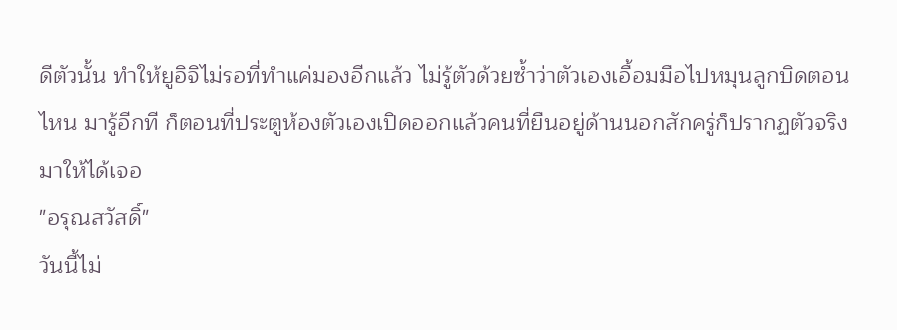ดีตัวนั้น ทำให้ยูอิจิไม่รอที่ทำแค่มองอีกแล้ว ไม่รู้ตัวด้วยซ้ำว่าตัวเองเอื้อมมือไปหมุนลูกบิดตอนไหน มารู้อีกที ก็ตอนที่ประตูห้องตัวเองเปิดออกแล้วคนที่ยืนอยู่ด้านนอกสักครู่ก็ปรากฏตัวจริงมาให้ได้เจอ
"อรุณสวัสดิ์"
วันนี้ไม่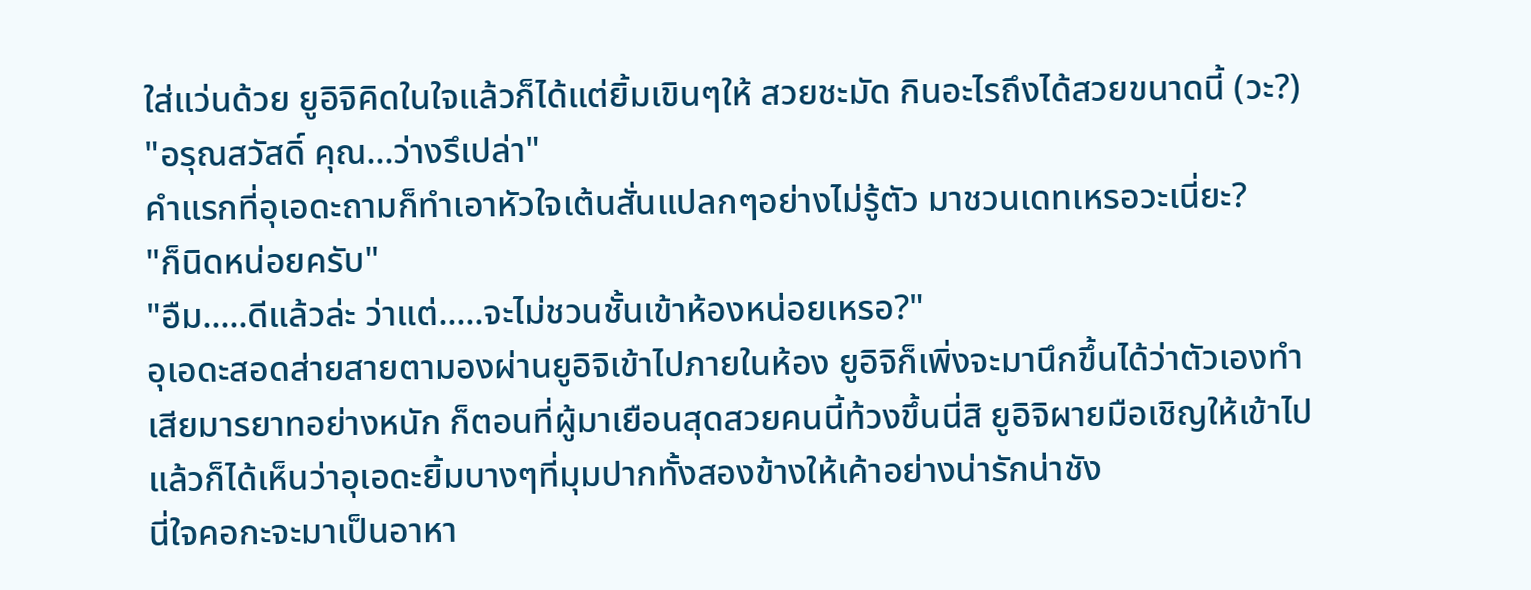ใส่แว่นด้วย ยูอิจิคิดในใจแล้วก็ได้แต่ยิ้มเขินๆให้ สวยชะมัด กินอะไรถึงได้สวยขนาดนี้ (วะ?)
"อรุณสวัสดิ์ คุณ...ว่างรึเปล่า"
คำแรกที่อุเอดะถามก็ทำเอาหัวใจเต้นสั่นแปลกๆอย่างไม่รู้ตัว มาชวนเดทเหรอวะเนี่ยะ?
"ก็นิดหน่อยครับ"
"อืม.....ดีแล้วล่ะ ว่าแต่.....จะไม่ชวนชั้นเข้าห้องหน่อยเหรอ?"
อุเอดะสอดส่ายสายตามองผ่านยูอิจิเข้าไปภายในห้อง ยูอิจิก็เพิ่งจะมานึกขึ้นได้ว่าตัวเองทำเสียมารยาทอย่างหนัก ก็ตอนที่ผู้มาเยือนสุดสวยคนนี้ท้วงขึ้นนี่สิ ยูอิจิผายมือเชิญให้เข้าไปแล้วก็ได้เห็นว่าอุเอดะยิ้มบางๆที่มุมปากทั้งสองข้างให้เค้าอย่างน่ารักน่าชัง
นี่ใจคอกะจะมาเป็นอาหา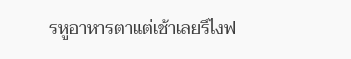รหูอาหารตาแต่เช้าเลยรึไงฟ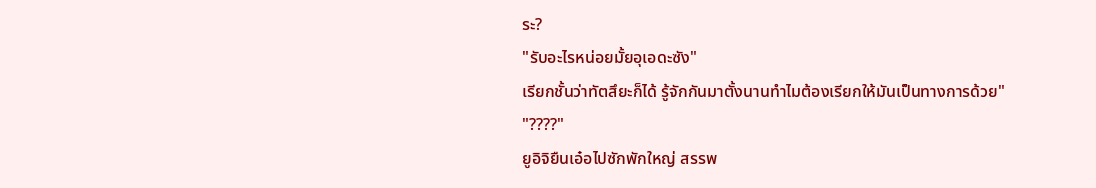ระ?
"รับอะไรหน่อยมั้ยอุเอดะซัง"
เรียกชั้นว่าทัตสึยะก็ได้ รู้จักกันมาตั้งนานทำไมต้องเรียกให้มันเป็นทางการด้วย"
"????"
ยูอิจิยืนเอ๋อไปซักพักใหญ่ สรรพ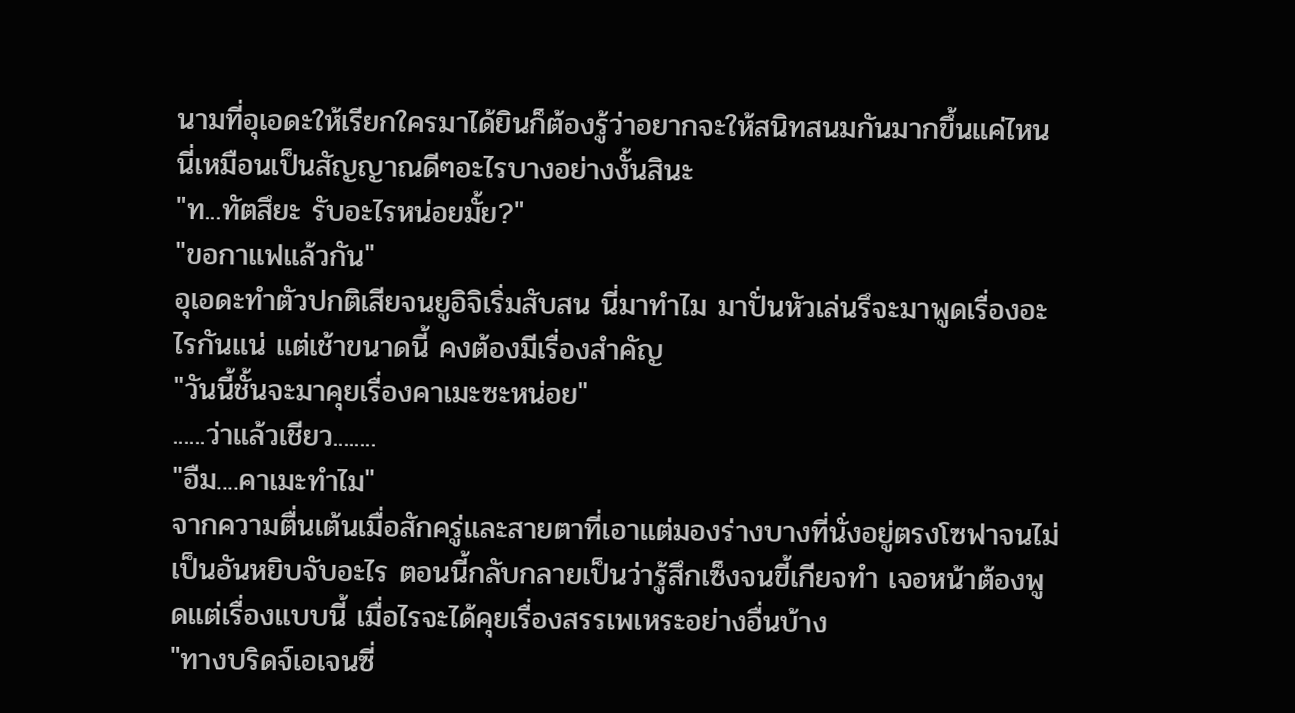นามที่อุเอดะให้เรียกใครมาได้ยินก็ต้องรู้ว่าอยากจะให้สนิทสนมกันมากขึ้นแค่ไหน นี่เหมือนเป็นสัญญาณดีๆอะไรบางอย่างงั้นสินะ
"ท...ทัตสึยะ รับอะไรหน่อยมั้ย?"
"ขอกาแฟแล้วกัน"
อุเอดะทำตัวปกติเสียจนยูอิจิเริ่มสับสน นี่มาทำไม มาปั่นหัวเล่นรึจะมาพูดเรื่องอะไรกันแน่ แต่เช้าขนาดนี้ คงต้องมีเรื่องสำคัญ
"วันนี้ชั้นจะมาคุยเรื่องคาเมะซะหน่อย"
......ว่าแล้วเชียว........
"อืม....คาเมะทำไม"
จากความตื่นเต้นเมื่อสักครู่และสายตาที่เอาแต่มองร่างบางที่นั่งอยู่ตรงโซฟาจนไม่เป็นอันหยิบจับอะไร ตอนนี้กลับกลายเป็นว่ารู้สึกเซ็งจนขี้เกียจทำ เจอหน้าต้องพูดแต่เรื่องแบบนี้ เมื่อไรจะได้คุยเรื่องสรรเพเหระอย่างอื่นบ้าง
"ทางบริดจ์เอเจนซี่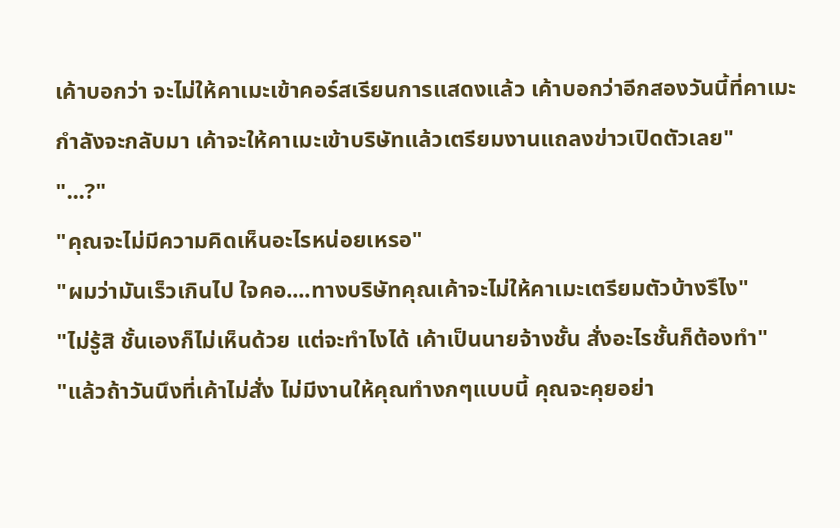เค้าบอกว่า จะไม่ให้คาเมะเข้าคอร์สเรียนการแสดงแล้ว เค้าบอกว่าอีกสองวันนี้ที่คาเมะกำลังจะกลับมา เค้าจะให้คาเมะเข้าบริษัทแล้วเตรียมงานแถลงข่าวเปิดตัวเลย"
"...?"
"คุณจะไม่มีความคิดเห็นอะไรหน่อยเหรอ"
"ผมว่ามันเร็วเกินไป ใจคอ....ทางบริษัทคุณเค้าจะไม่ให้คาเมะเตรียมตัวบ้างรึไง"
"ไม่รู้สิ ชั้นเองก็ไม่เห็นด้วย แต่จะทำไงได้ เค้าเป็นนายจ้างชั้น สั่งอะไรชั้นก็ต้องทำ"
"แล้วถ้าวันนึงที่เค้าไม่สั่ง ไม่มีงานให้คุณทำงกๆแบบนี้ คุณจะคุยอย่า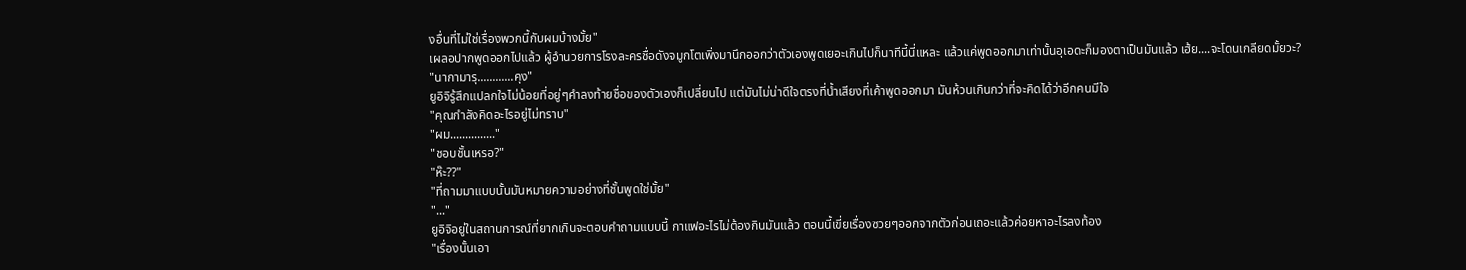งอื่นที่ไม่ใช่เรื่องพวกนี้กับผมบ้างมั้ย"
เผลอปากพูดออกไปแล้ว ผู้อำนวยการโรงละครชื่อดังจมูกโตเพิ่งมานึกออกว่าตัวเองพูดเยอะเกินไปก็นาทีนี้นี่แหละ แล้วแค่พูดออกมาเท่านั้นอุเอดะก็มองตาเป็นมันแล้ว เฮ้ย....จะโดนเกลียดมั้ยวะ?
"นากามารุ............คุง"
ยูอิจิรู้สึกแปลกใจไม่น้อยที่อยู่ๆคำลงท้ายชื่อของตัวเองก็เปลี่ยนไป แต่มันไม่น่าดีใจตรงที่น้ำเสียงที่เค้าพูดออกมา มันห้วนเกินกว่าที่จะคิดได้ว่าอีกคนมีใจ
"คุณกำลังคิดอะไรอยู่ไม่ทราบ"
"ผม..............."
"ชอบชั้นเหรอ?"
"ห๊ะ??"
"ที่ถามมาแบบนั้นมันหมายความอย่างที่ชั้นพูดใช่มั้ย"
"..."
ยูอิจิอยู่ในสถานการณ์ที่ยากเกินจะตอบคำถามแบบนี้ กาแฟอะไรไม่ต้องกินมันแล้ว ตอนนี้เขี่ยเรื่องซวยๆออกจากตัวก่อนเถอะแล้วค่อยหาอะไรลงท้อง
"เรื่องนั้นเอา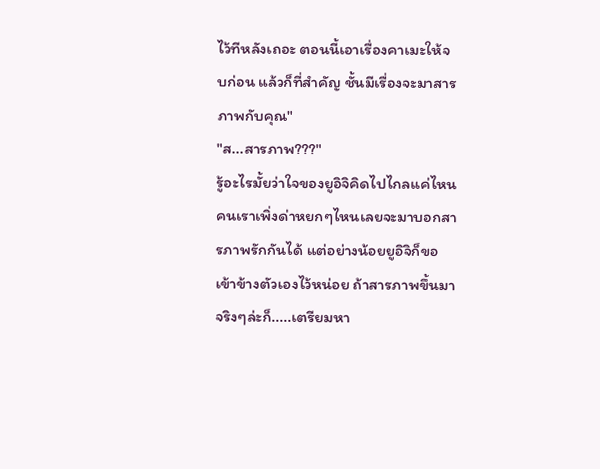ไว้ทีหลังเถอะ ตอนนี้เอาเรื่องคาเมะให้จบก่อน แล้วก็ที่สำคัญ ชั้นมีเรื่องจะมาสารภาพกับคุณ"
"ส...สารภาพ???"
รู้อะไรมั้ยว่าใจของยูอิจิคิดไปไกลแค่ไหน คนเราเพิ่งด่าหยกๆไหนเลยจะมาบอกสารภาพรักกันได้ แต่อย่างน้อยยูอิจิก็ขอเข้าข้างตัวเองไว้หน่อย ถ้าสารภาพขึ้นมาจริงๆล่ะก็.....เตรียมหา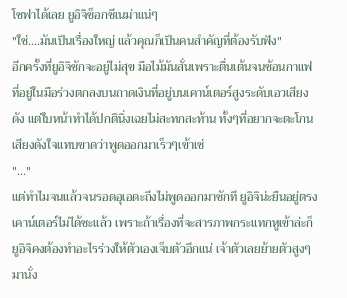โซฟาได้เลย ยูอิจิช็อกซีเนม่าแน่ๆ
"ใช่....มันเป็นเรื่องใหญ่ แล้วคุณก็เป็นคนสำคัญที่ต้องรับฟัง"
อีกครั้งที่ยูอิจิชักจะอยู่ไม่สุข มือไม้มันสั่นเพราะตื่นเต้นจนช้อนกาแฟที่อยู่ในมือร่วงตกลงบนถาดเงินที่อยู่บนเคาน์เตอร์สูงระดับเอวเสียงดัง แต่ใบหน้าทำได้ปกตินิ่งเฉยไม่สะทกสะท้าน ทั้งๆที่อยากจะตะโกนเสียงดังใจแทบขาดว่าพูดออกมาเร็วๆเข้าเซ่
"..."
แต่ทำไมจนแล้วจนรอดอุเอดะถึงไม่พูดออกมาซักที ยูอิจิน่ะยืนอยู่ตรงเคาน์เตอร์ไม่ได้ซะแล้ว เพราะถ้าเรื่องที่จะสารภาพกระแทกหูเข้าล่ะก็ ยูอิจิคงต้องทำอะไรร่วงให้ตัวเองเจ็บตัวอีกแน่ เจ้าตัวเลยย้ายตัวสูงๆมานั่ง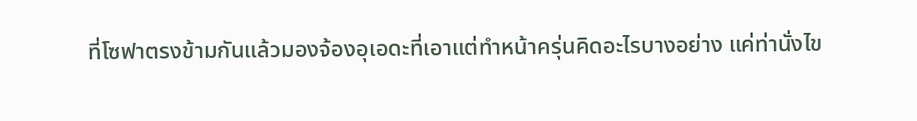ที่โซฟาตรงข้ามกันแล้วมองจ้องอุเอดะที่เอาแต่ทำหน้าครุ่นคิดอะไรบางอย่าง แค่ท่านั่งไข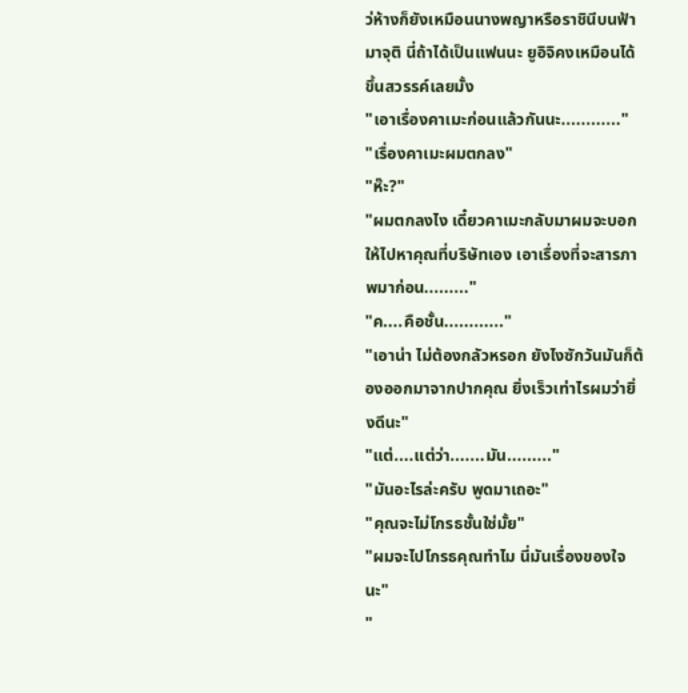ว่ห้างก็ยังเหมือนนางพญาหรือราชินีบนฟ้ามาจุติ นี่ถ้าได้เป็นแฟนนะ ยูอิจิคงเหมือนได้ขึ้นสวรรค์เลยมั้ง
"เอาเรื่องคาเมะก่อนแล้วกันนะ............"
"เรื่องคาเมะผมตกลง"
"ห๊ะ?"
"ผมตกลงไง เดี๋ยวคาเมะกลับมาผมจะบอกให้ไปหาคุณที่บริษัทเอง เอาเรื่องที่จะสารภาพมาก่อน........."
"ค....คือชั้น............"
"เอาน่า ไม่ต้องกลัวหรอก ยังไงซักวันมันก็ต้องออกมาจากปากคุณ ยิ่งเร็วเท่าไรผมว่ายิ่งดีนะ"
"แต่....แต่ว่า.......มัน........."
"มันอะไรล่ะครับ พูดมาเถอะ"
"คุณจะไม่โกรธชั้นใช่มั้ย"
"ผมจะไปโกรธคุณทำไม นี่มันเรื่องของใจนะ"
"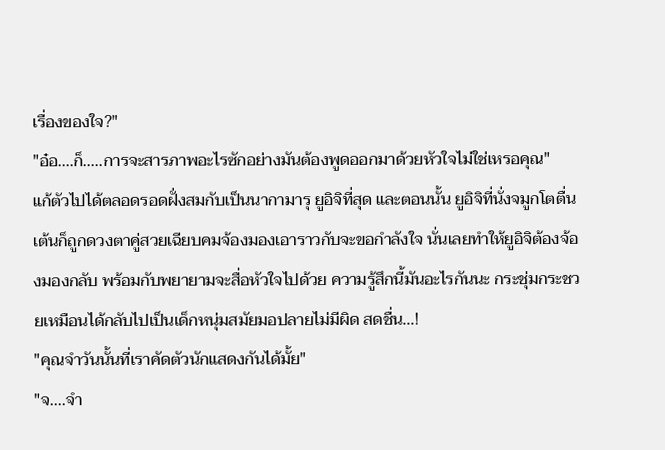เรื่องของใจ?"
"อ๋อ....ก็.....การจะสารภาพอะไรซักอย่างมันต้องพูดออกมาด้วยหัวใจไม่ใช่เหรอคุณ"
แก้ตัวไปได้ตลอดรอดฝั่งสมกับเป็นนากามารุ ยูอิจิที่สุด และตอนนั้น ยูอิจิที่นั่งจมูกโตตื่นเต้นก็ถูกดวงตาคู่สวยเฉียบคมจ้องมองเอาราวกับจะขอกำลังใจ นั่นเลยทำให้ยูอิจิต้องจ้องมองกลับ พร้อมกับพยายามจะสื่อหัวใจไปด้วย ความรู้สึกนี้มันอะไรกันนะ กระชุ่มกระชวยเหมือนได้กลับไปเป็นเด็กหนุ่มสมัยมอปลายไม่มีผิด สดชื่น...!
"คุณจำวันนั้นที่เราคัดตัวนักแสดงกันได้มั้ย"
"จ....จำ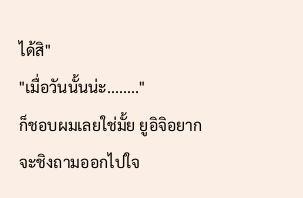ได้สิ"
"เมื่อวันนั้นน่ะ........"
ก็ชอบผมเลยใช่มั้ย ยูอิจิอยากจะชิงถามออกไปใจ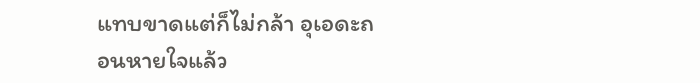แทบขาดแต่ก็ไม่กล้า อุเอดะถอนหายใจแล้ว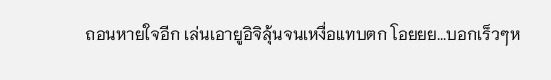ถอนหายใจอีก เล่นเอายูอิจิลุ้นจนเหงื่อแทบตก โอยยย...บอกเร็วๆห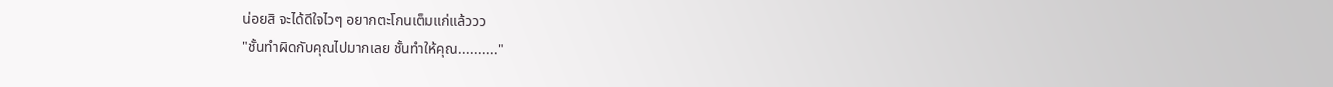น่อยสิ จะได้ดีใจไวๆ อยากตะโกนเต็มแก่แล้ววว
"ชั้นทำผิดกับคุณไปมากเลย ชั้นทำให้คุณ.........."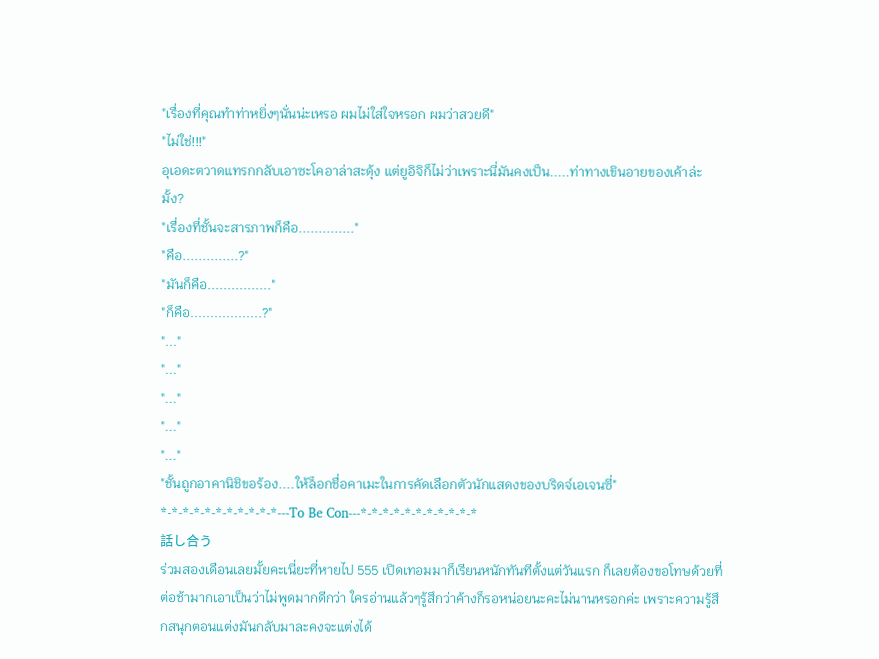"เรื่องที่คุณทำท่าหยิ่งๆนั่นน่ะเหรอ ผมไม่ใส่ใจหรอก ผมว่าสวยดี"
"ไม่ใช่!!!"
อุเอดะตวาดแทรกกลับเอาซะโคอาล่าสะดุ้ง แต่ยูอิจิก็ไม่ว่าเพราะนี่มันคงเป็น.....ท่าทางเขินอายของเค้าล่ะมั้ง?
"เรื่องที่ชั้นจะสารภาพก็คือ.............."
"คือ..............?"
"มันก็คือ................"
"ก็คือ..................?"
"..."
"..."
"..."
"..."
"..."
"ชั้นถูกอาคานิชิขอร้อง....ให้ล็อกชื่อคาเมะในการคัดเลือกตัวนักแสดงของบริดจ์เอเจนซี่"
*-*-*-*-*-*-*-*-*-*-*---To Be Con---*-*-*-*-*-*-*-*-*-*-*
話し合う
ร่วมสองเดือนเลยมั้ยคะเนี่ยะที่หายไป 555 เปิดเทอมมาก็เรียนหนักทันทีตั้งแต่วันแรก ก็เลยต้องขอโทษด้วยที่ต่อช้ามากเอาเป็นว่าไม่พูดมากดีกว่า ใครอ่านแล้วๆรู้สึกว่าค้างก็รอหน่อยนะคะไม่นานหรอกค่ะ เพราะความรู้สึกสนุกตอนแต่งมันกลับมาละคงจะแต่งได้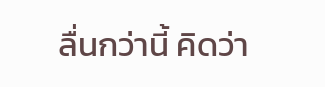ลื่นกว่านี้ คิดว่า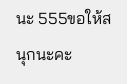นะ 555ขอให้สนุกนะคะ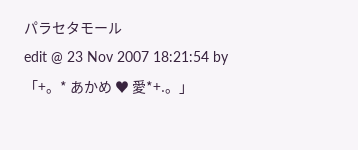パラセタモール
edit @ 23 Nov 2007 18:21:54 by 「+。* あかめ ♥ 愛*+.。」